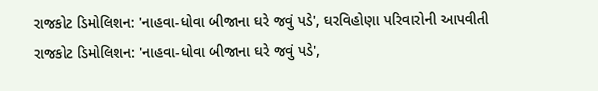રાજકોટ ડિમોલિશન: 'નાહવા-ધોવા બીજાના ઘરે જવું પડે', ઘરવિહોણા પરિવારોની આપવીતી
રાજકોટ ડિમોલિશન: 'નાહવા-ધોવા બીજાના ઘરે જવું પડે',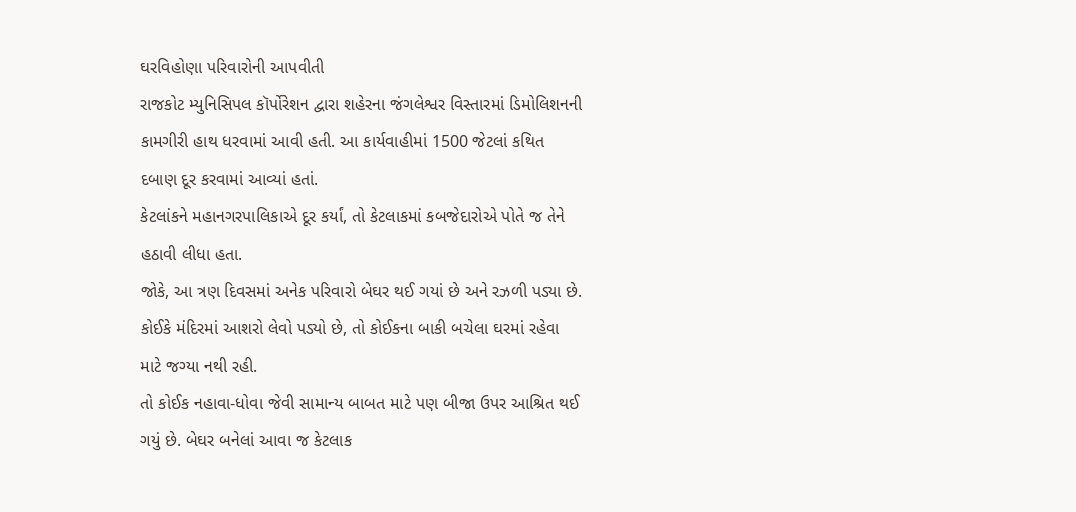ઘરવિહોણા પરિવારોની આપવીતી
રાજકોટ મ્યુનિસિપલ કૉર્પોરેશન દ્વારા શહેરના જંગલેશ્વર વિસ્તારમાં ડિમોલિશનની કામગીરી હાથ ધરવામાં આવી હતી. આ કાર્યવાહીમાં 1500 જેટલાં કથિત દબાણ દૂર કરવામાં આવ્યાં હતાં.
કેટલાંકને મહાનગરપાલિકાએ દૂર કર્યાં, તો કેટલાકમાં કબજેદારોએ પોતે જ તેને હઠાવી લીધા હતા.
જોકે, આ ત્રણ દિવસમાં અનેક પરિવારો બેઘર થઈ ગયાં છે અને રઝળી પડ્યા છે. કોઈકે મંદિરમાં આશરો લેવો પડ્યો છે, તો કોઈકના બાકી બચેલા ઘરમાં રહેવા માટે જગ્યા નથી રહી.
તો કોઈક નહાવા-ધોવા જેવી સામાન્ય બાબત માટે પણ બીજા ઉપર આશ્રિત થઈ ગયું છે. બેઘર બનેલાં આવા જ કેટલાક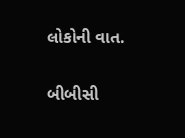લોકોની વાત.

બીબીસી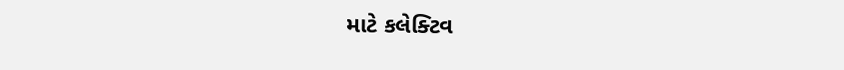માટે કલેક્ટિવ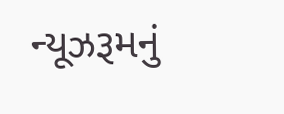ન્યૂઝરૂમનું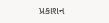પ્રકાશન